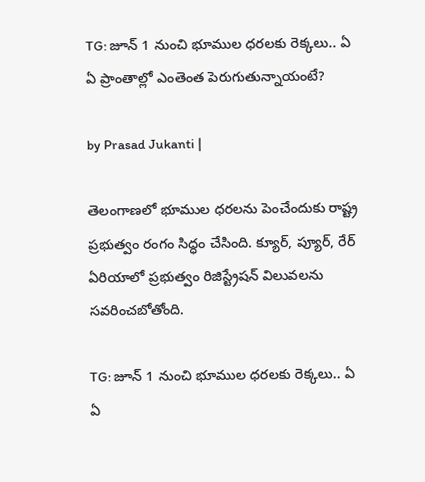TG: జూన్ 1 నుంచి భూముల ధరలకు రెక్కలు.. ఏ ఏ ప్రాంతాల్లో ఎంతెంత పెరుగుతున్నాయంటే?

by Prasad Jukanti |

తెలంగాణలో భూముల ధరలను పెంచేందుకు రాష్ట్ర ప్రభుత్వం రంగం సిద్ధం చేసింది. క్యూర్, ప్యూర్, రేర్ ఏరియాలో ప్రభుత్వం రిజిస్ట్రేషన్ విలువలను సవరించబోతోంది.

TG: జూన్ 1 నుంచి భూముల ధరలకు రెక్కలు.. ఏ ఏ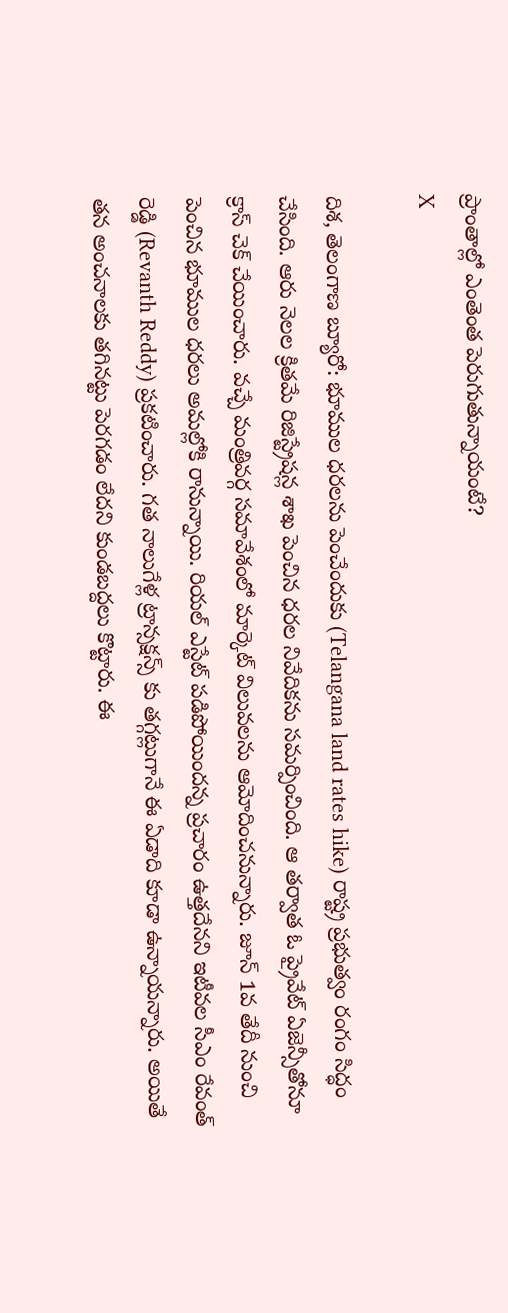ప్రాంతాల్లో ఎంతెంత పెరుగుతున్నాయంటే?
X

దిశ, తెలంగాణ బ్యూరో: భూముల ధరలను పెంచేందుకు (Telangana land rates hike) రాష్ట్ర ప్రభుత్వం రంగం సిద్ధం చేసింది. ఆరు నెలల క్రితమే రిజిస్ట్రేషన్ల శాఖ పెంచిన ధరల నివేదికను సమర్పించింది. ఆ తర్వాత ఓ ప్రైవేట్ ఏజెన్సీతోనూ క్రాస్ చెక్ చేయించారు. వచ్చే మంత్రివర్గ సమావేశంలో మార్కెట్ విలువలను ఆమోదించనున్నారు. జూన్ 1వ తేదీ నుంచి పెంచిన భూముల ధరలు అమల్లోకి రానున్నాయి. రియల్ ఎస్టేట్ పడిపోయిందన్న ప్రచారం ఉత్తదేనని ఇటీవల సీఎం రేవంత్ రెడ్డి (Revanth Reddy) ప్రకటించారు. గత నాలుగేళ్ల ట్రాన్సక్షన్స్ కు తగ్గట్లుగానే ఈ ఏడాది కూడా ఉన్నాయన్నారు. అయితే తన అంచనాలకు తగినట్టు పెరగడం లేదని కుండబద్దలు కొట్టారు. ఈ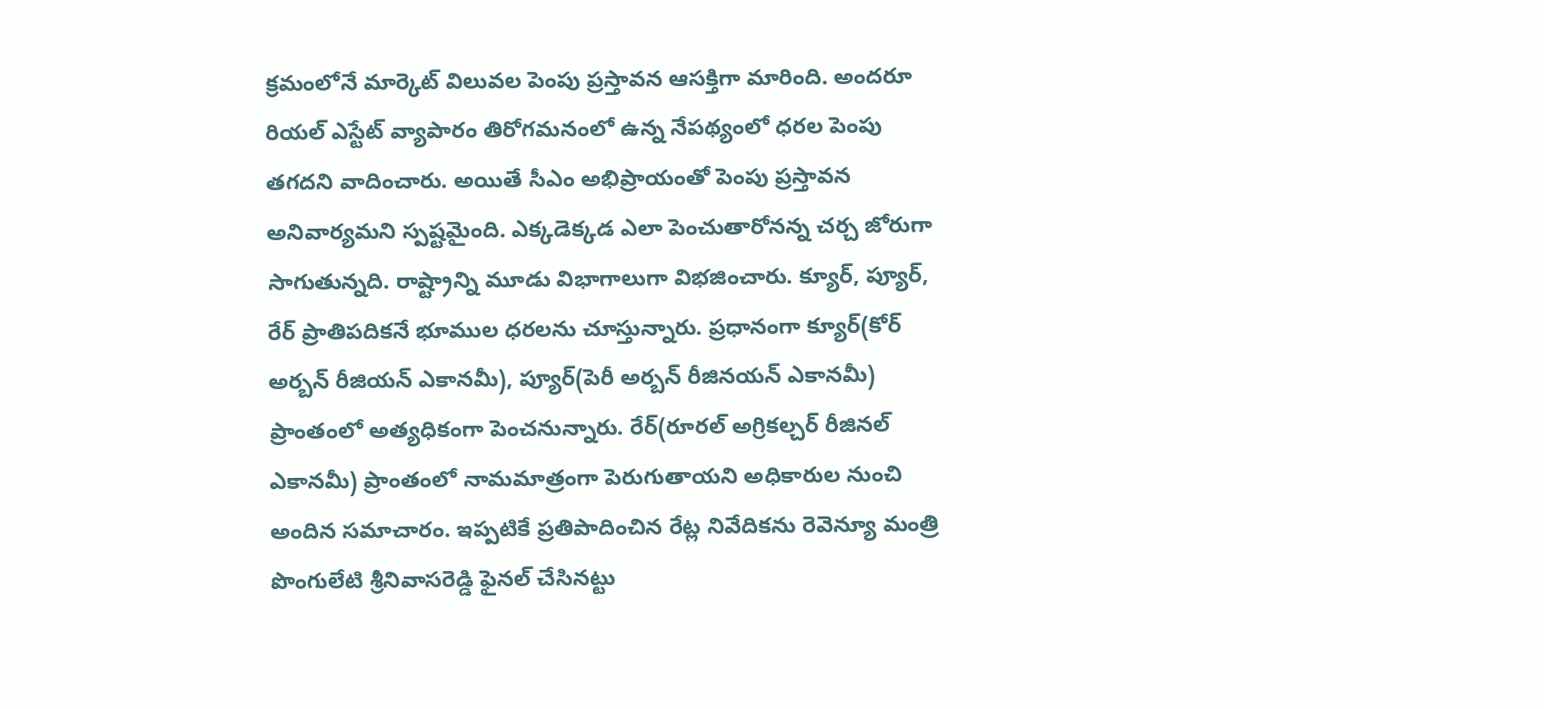క్రమంలోనే మార్కెట్ విలువల పెంపు ప్రస్తావన ఆసక్తిగా మారింది. అందరూ రియల్ ఎస్టేట్ వ్యాపారం తిరోగమనంలో ఉన్న నేపథ్యంలో ధరల పెంపు తగదని వాదించారు. అయితే సీఎం అభిప్రాయంతో పెంపు ప్రస్తావన అనివార్యమని స్పష్టమైంది. ఎక్కడెక్కడ ఎలా పెంచుతారోనన్న చర్చ జోరుగా సాగుతున్నది. రాష్ట్రాన్ని మూడు విభాగాలుగా విభజించారు. క్యూర్, ప్యూర్, రేర్ ప్రాతిపదికనే భూముల ధరలను చూస్తున్నారు. ప్రధానంగా క్యూర్(కోర్ అర్బన్ రీజియన్ ఎకానమీ), ప్యూర్(పెరీ అర్బన్ రీజినయన్ ఎకానమీ) ప్రాంతంలో అత్యధికంగా పెంచనున్నారు. రేర్(రూరల్ అగ్రికల్చర్ రీజినల్ ఎకానమీ) ప్రాంతంలో నామమాత్రంగా పెరుగుతాయని అధికారుల నుంచి అందిన సమాచారం. ఇప్పటికే ప్రతిపాదించిన రేట్ల నివేదికను రెవెన్యూ మంత్రి పొంగులేటి శ్రీనివాసరెడ్డి ఫైనల్ చేసినట్టు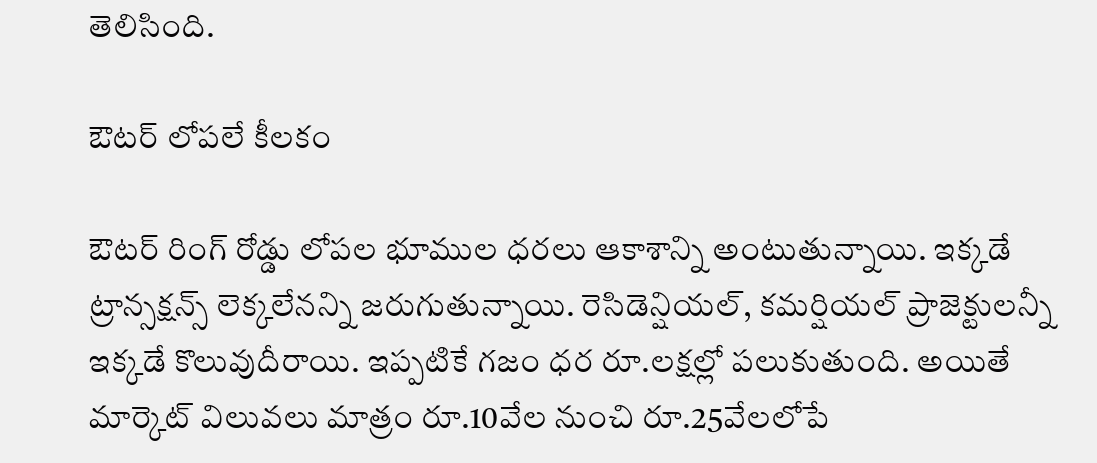తెలిసింది.

ఔటర్ లోపలే కీలకం

ఔటర్ రింగ్ రోడ్డు లోపల భూముల ధరలు ఆకాశాన్ని అంటుతున్నాయి. ఇక్కడే ట్రాన్సక్షన్స్ లెక్కలేనన్ని జరుగుతున్నాయి. రెసిడెన్షియల్, కమర్షియల్ ప్రాజెక్టులన్నీ ఇక్కడే కొలువుదీరాయి. ఇప్పటికే గజం ధర రూ.లక్షల్లో పలుకుతుంది. అయితే మార్కెట్ విలువలు మాత్రం రూ.10వేల నుంచి రూ.25వేలలోపే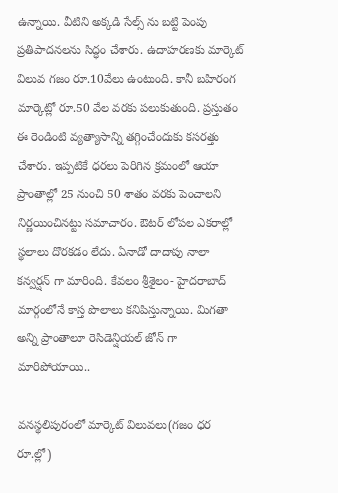ఉన్నాయి. వీటిని అక్కడి సేల్స్ ను బట్టి పెంపు ప్రతిపాదనలను సిద్ధం చేశారు. ఉదాహరణకు మార్కెట్ విలువ గజం రూ.10వేలు ఉంటుంది. కానీ బహిరంగ మార్కెట్లో రూ.50 వేల వరకు పలుకుతుంది. ప్రస్తుతం ఈ రెండింటి వ్యత్యాసాన్ని తగ్గించేందుకు కసరత్తు చేశారు. ఇప్పటికే ధరలు పెరిగిన క్రమంలో ఆయా ప్రాంతాల్లో 25 నుంచి 50 శాతం వరకు పెంచాలని నిర్ణయించినట్టు సమాచారం. ఔటర్ లోపల ఎకరాల్లో స్థలాలు దొరకడం లేదు. ఏనాడో దాదాపు నాలా కన్వర్షన్ గా మారింది. కేవలం శ్రీశైలం- హైదరాబాద్ మార్గంలోనే కాస్త పొలాలు కనిపిస్తున్నాయి. మిగతా అన్ని ప్రాంతాలూ రెసిడెన్షియల్ జోన్ గా మారిపోయాయి..

వనస్థలిపురంలో మార్కెట్ విలువలు(గజం ధర రూ.ల్లో)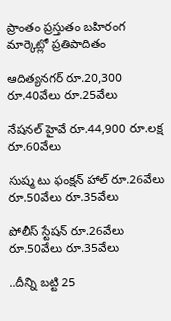ప్రాంతం ప్రస్తుతం బహిరంగ మార్కెట్లో ప్రతిపాదితం

ఆదిత్యనగర్ రూ.20,300 రూ.40వేలు రూ.25వేలు

నేషనల్ హైవే రూ.44,900 రూ.లక్ష రూ.60వేలు

సుష్మ టు ఫంక్షన్ హాల్ రూ.26వేలు రూ.50వేలు రూ.35వేలు

పోలీస్ స్టేషన్ రూ.26వేలు రూ.50వేలు రూ.35వేలు

..దీన్ని బట్టి 25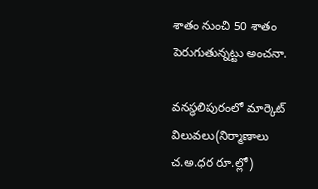శాతం నుంచి 50 శాతం పెరుగుతున్నట్టు అంచనా.

వనస్థలిపురంలో మార్కెట్ విలువలు(నిర్మాణాలు చ.అ.ధర రూ.ల్లో)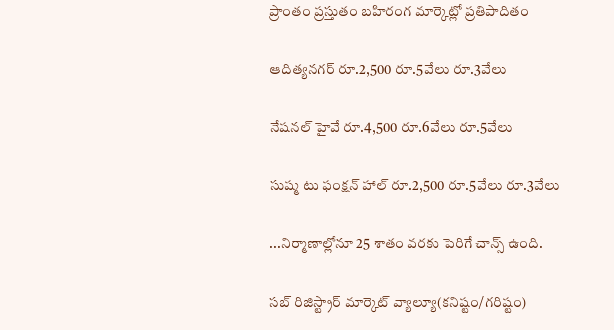ప్రాంతం ప్రస్తుతం బహిరంగ మార్కెట్లో ప్రతిపాదితం

ఆదిత్యనగర్ రూ.2,500 రూ.5వేలు రూ.3వేలు

నేషనల్ హైవే రూ.4,500 రూ.6వేలు రూ.5వేలు

సుష్మ టు ఫంక్షన్ హాల్ రూ.2,500 రూ.5వేలు రూ.3వేలు

...నిర్మాణాల్లోనూ 25 శాతం వరకు పెరిగే చాన్స్ ఉంది.

సబ్ రిజిస్ట్రార్ మార్కెట్ వ్యాల్యూ(కనిష్టం/గరిష్టం)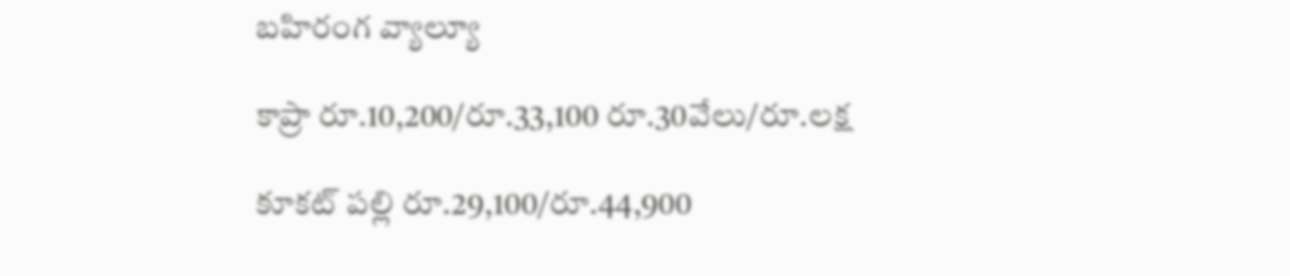బహిరంగ వ్యాల్యూ

కాప్రా రూ.10,200/రూ.33,100 రూ.30వేలు/రూ.లక్ష

కూకట్ పల్లి రూ.29,100/రూ.44,900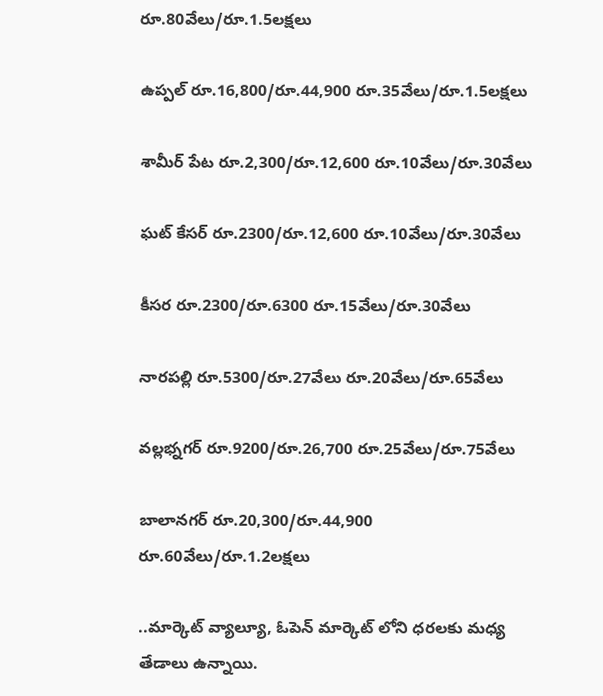రూ.80వేలు/రూ.1.5లక్షలు

ఉప్పల్ రూ.16,800/రూ.44,900 రూ.35వేలు/రూ.1.5లక్షలు

శామీర్ పేట రూ.2,300/రూ.12,600 రూ.10వేలు/రూ.30వేలు

ఘట్ కేసర్ రూ.2300/రూ.12,600 రూ.10వేలు/రూ.30వేలు

కీసర రూ.2300/రూ.6300 రూ.15వేలు/రూ.30వేలు

నారపల్లి రూ.5300/రూ.27వేలు రూ.20వేలు/రూ.65వేలు

వల్లభ్నగర్ రూ.9200/రూ.26,700 రూ.25వేలు/రూ.75వేలు

బాలానగర్ రూ.20,300/రూ.44,900 రూ.60వేలు/రూ.1.2లక్షలు

..మార్కెట్ వ్యాల్యూ, ఓపెన్ మార్కెట్ లోని ధరలకు మధ్య తేడాలు ఉన్నాయి.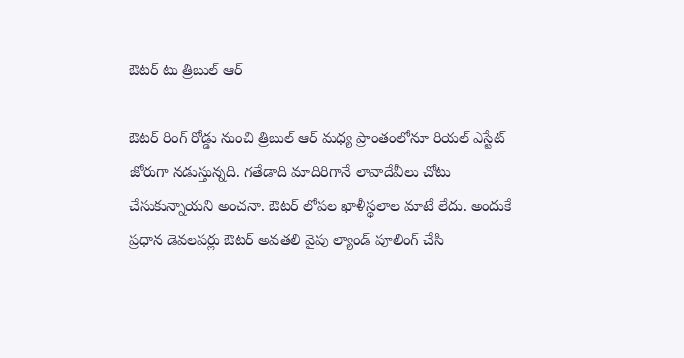ఔటర్ టు త్రిబుల్ ఆర్

ఔటర్ రింగ్ రోడ్డు నుంచి త్రిబుల్ ఆర్ మధ్య ప్రాంతంలోనూ రియల్ ఎస్టేట్ జోరుగా నడుస్తున్నది. గతేడాది మాదిరిగానే లావాదేవీలు చోటు చేసుకున్నాయని అంచనా. ఔటర్ లోపల ఖాళీస్థలాల మాటే లేదు. అందుకే ప్రధాన డెవలపర్లు ఔటర్ అవతలి వైపు ల్యాండ్ పూలింగ్ చేసి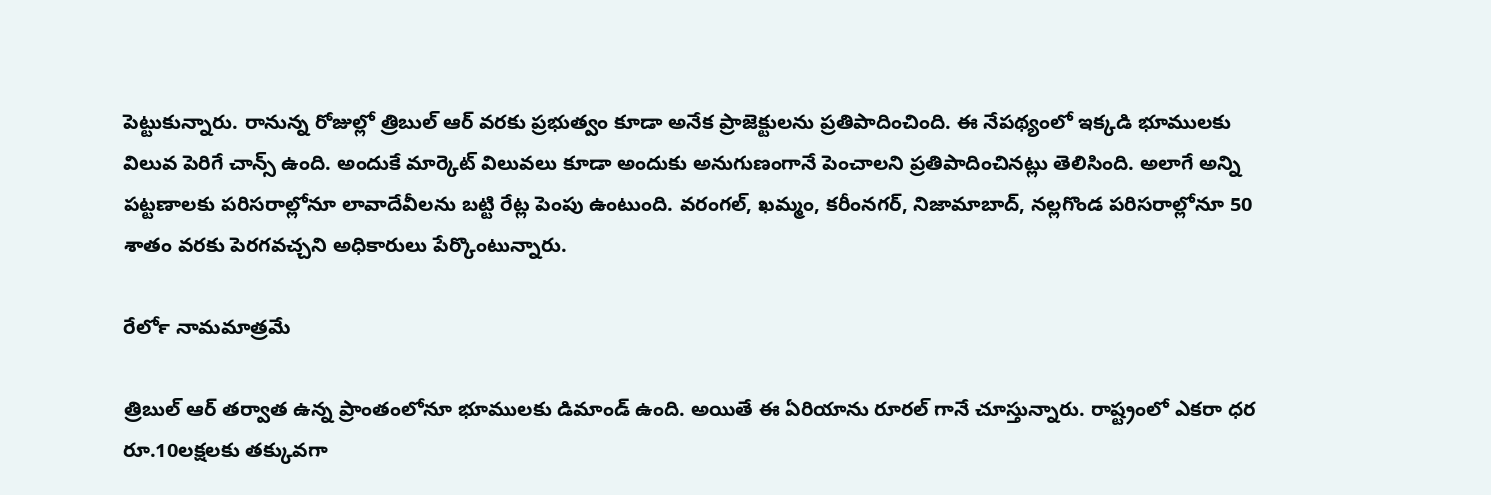పెట్టుకున్నారు. రానున్న రోజుల్లో త్రిబుల్ ఆర్ వరకు ప్రభుత్వం కూడా అనేక ప్రాజెక్టులను ప్రతిపాదించింది. ఈ నేపథ్యంలో ఇక్కడి భూములకు విలువ పెరిగే చాన్స్ ఉంది. అందుకే మార్కెట్ విలువలు కూడా అందుకు అనుగుణంగానే పెంచాలని ప్రతిపాదించినట్లు తెలిసింది. అలాగే అన్ని పట్టణాలకు పరిసరాల్లోనూ లావాదేవీలను బట్టి రేట్ల పెంపు ఉంటుంది. వరంగల్, ఖమ్మం, కరీంనగర్, నిజామాబాద్, నల్లగొండ పరిసరాల్లోనూ 50 శాతం వరకు పెరగవచ్చని అధికారులు పేర్కొంటున్నారు.

రేర్‍లో నామమాత్రమే

త్రిబుల్ ఆర్ తర్వాత ఉన్న ప్రాంతంలోనూ భూములకు డిమాండ్ ఉంది. అయితే ఈ ఏరియాను రూరల్ గానే చూస్తున్నారు. రాష్ట్రంలో ఎకరా ధర రూ.10లక్షలకు తక్కువగా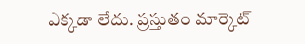ఎక్కడా లేదు. ప్రస్తుతం మార్కెట్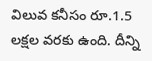విలువ కనీసం రూ.1.5 లక్షల వరకు ఉంది. దీన్ని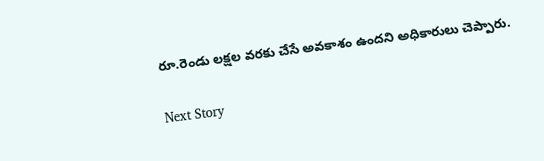రూ.రెండు లక్షల వరకు చేసే అవకాశం ఉందని అధికారులు చెప్పారు.

Next Story